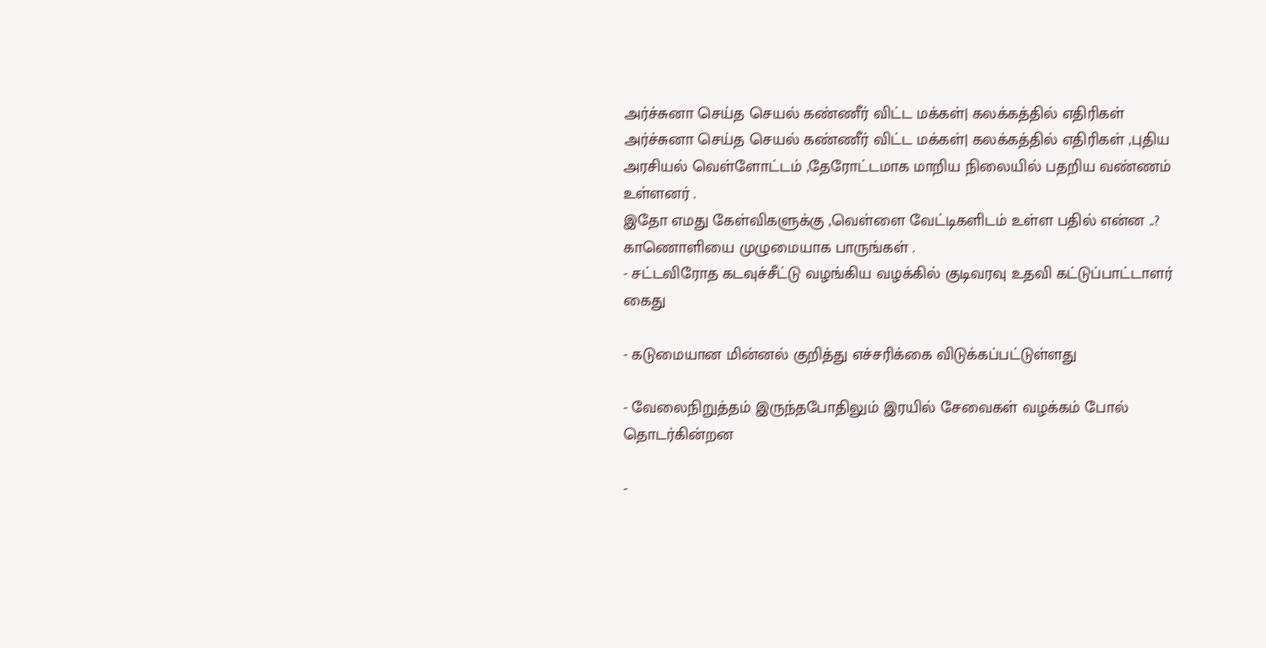அர்ச்சுனா செய்த செயல் கண்ணீர் விட்ட மக்கள்| கலக்கத்தில் எதிரிகள்
அர்ச்சுனா செய்த செயல் கண்ணீர் விட்ட மக்கள்| கலக்கத்தில் எதிரிகள் ,புதிய அரசியல் வெள்ளோட்டம் ,தேரோட்டமாக மாறிய நிலையில் பதறிய வண்ணம் உள்ளனர் .
இதோ எமது கேள்விகளுக்கு ,வெள்ளை வேட்டிகளிடம் உள்ள பதில் என்ன ..?
காணொளியை முழுமையாக பாருங்கள் .
- சட்டவிரோத கடவுச்சீட்டு வழங்கிய வழக்கில் குடிவரவு உதவி கட்டுப்பாட்டாளர் கைது

- கடுமையான மின்னல் குறித்து எச்சரிக்கை விடுக்கப்பட்டுள்ளது

- வேலைநிறுத்தம் இருந்தபோதிலும் இரயில் சேவைகள் வழக்கம் போல் தொடர்கின்றன

-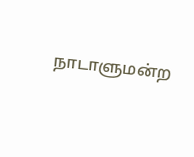நாடாளுமன்ற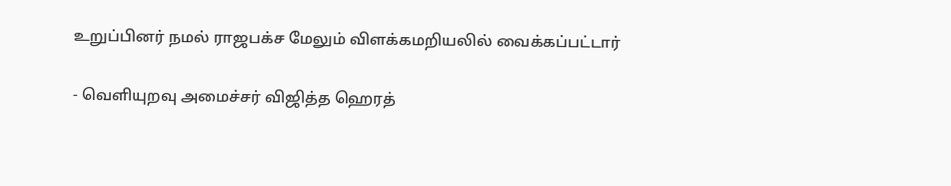உறுப்பினர் நமல் ராஜபக்ச மேலும் விளக்கமறியலில் வைக்கப்பட்டார்

- வெளியுறவு அமைச்சர் விஜித்த ஹெரத்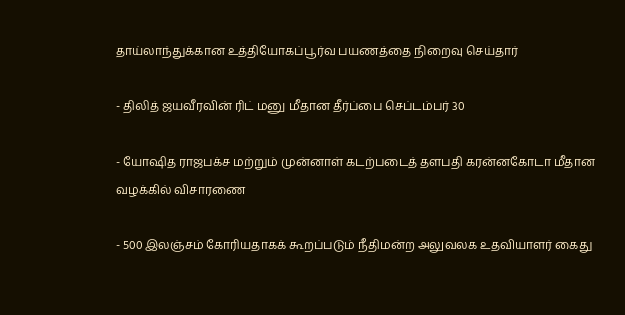தாய்லாந்துக்கான உத்தியோகப்பூர்வ பயணத்தை நிறைவு செய்தார்

- திலித் ஜயவீரவின் ரிட் மனு மீதான தீர்ப்பை செப்டம்பர் 30

- யோஷித ராஜபக்ச மற்றும் முன்னாள் கடற்படைத் தளபதி கரன்னகோடா மீதான வழக்கில் விசாரணை

- 500 இலஞ்சம் கோரியதாகக் கூறப்படும் நீதிமன்ற அலுவலக உதவியாளர் கைது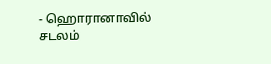- ஹொரானாவில் சடலம்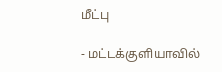மீட்பு

- மட்டக்குளியாவில்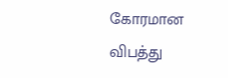கோரமான விபத்து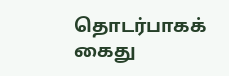தொடர்பாகக் கைது